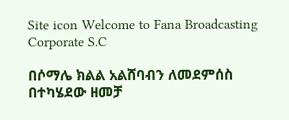Site icon Welcome to Fana Broadcasting Corporate S.C

በሶማሌ ክልል አልሸባብን ለመደምሰስ በተካሄደው ዘመቻ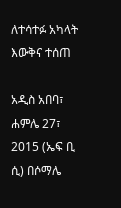ለተሳተፉ አካላት እውቅና ተሰጠ

አዲስ አበባ፣ ሐምሌ 27፣ 2015 (ኤፍ ቢ ሲ) በሶማሌ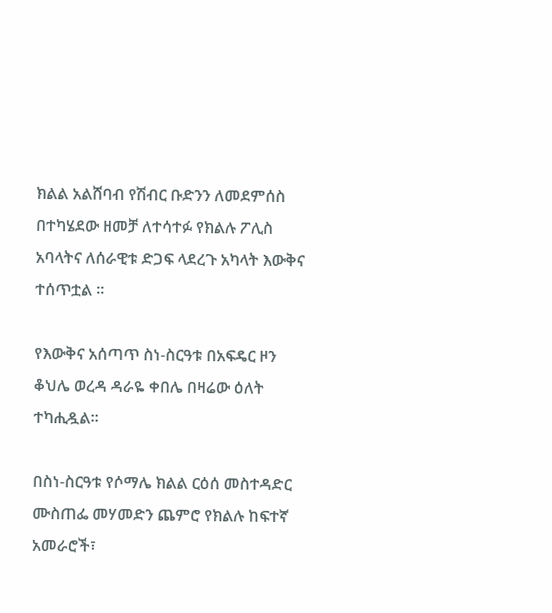ክልል አልሸባብ የሽብር ቡድንን ለመደምሰስ በተካሄደው ዘመቻ ለተሳተፉ የክልሉ ፖሊስ አባላትና ለሰራዊቱ ድጋፍ ላደረጉ አካላት እውቅና ተሰጥቷል ፡፡

የእውቅና አሰጣጥ ስነ-ስርዓቱ በአፍዴር ዞን ቆህሌ ወረዳ ዳራዬ ቀበሌ በዛሬው ዕለት ተካሒዷል።

በስነ-ስርዓቱ የሶማሌ ክልል ርዕሰ መስተዳድር ሙስጠፌ መሃመድን ጨምሮ የክልሉ ከፍተኛ አመራሮች፣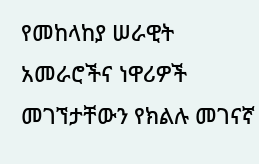የመከላከያ ሠራዊት አመራሮችና ነዋሪዎች መገኘታቸውን የክልሉ መገናኛ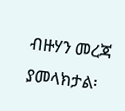ብዙሃን መረጃ ያመላክታል፡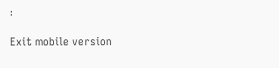፡

Exit mobile version